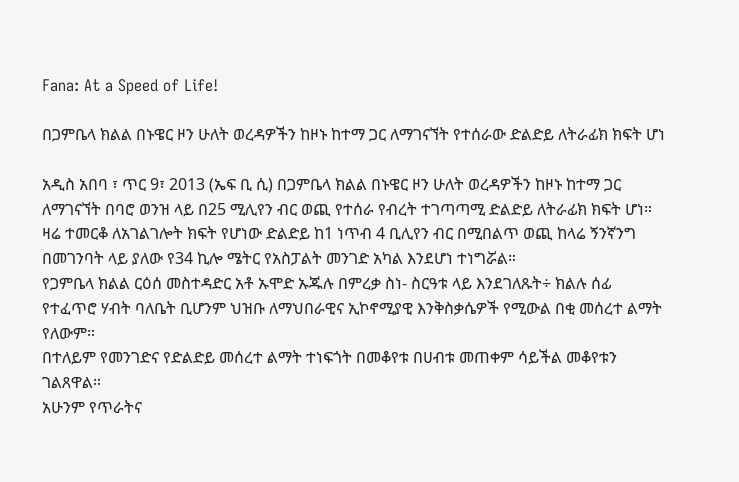Fana: At a Speed of Life!

በጋምቤላ ክልል በኑዌር ዞን ሁለት ወረዳዎችን ከዞኑ ከተማ ጋር ለማገናኘት የተሰራው ድልድይ ለትራፊክ ክፍት ሆነ

አዲስ አበባ ፣ ጥር 9፣ 2013 (ኤፍ ቢ ሲ) በጋምቤላ ክልል በኑዌር ዞን ሁለት ወረዳዎችን ከዞኑ ከተማ ጋር ለማገናኘት በባሮ ወንዝ ላይ በ25 ሚሊየን ብር ወጪ የተሰራ የብረት ተገጣጣሚ ድልድይ ለትራፊክ ክፍት ሆነ።
ዛሬ ተመርቆ ለአገልገሎት ክፍት የሆነው ድልድይ ከ1 ነጥብ 4 ቢሊየን ብር በሚበልጥ ወጪ ከላሬ ኝንኛንግ በመገንባት ላይ ያለው የ34 ኪሎ ሜትር የአስፓልት መንገድ አካል እንደሆነ ተነግሯል።
የጋምቤላ ክልል ርዕሰ መስተዳድር አቶ ኡሞድ ኡጁሉ በምረቃ ስነ- ስርዓቱ ላይ እንደገለጹት÷ ክልሉ ሰፊ የተፈጥሮ ሃብት ባለቤት ቢሆንም ህዝቡ ለማህበራዊና ኢኮኖሚያዊ እንቅስቃሴዎች የሚውል በቂ መሰረተ ልማት የለውም።
በተለይም የመንገድና የድልድይ መሰረተ ልማት ተነፍጎት በመቆየቱ በሀብቱ መጠቀም ሳይችል መቆየቱን ገልጸዋል።
አሁንም የጥራትና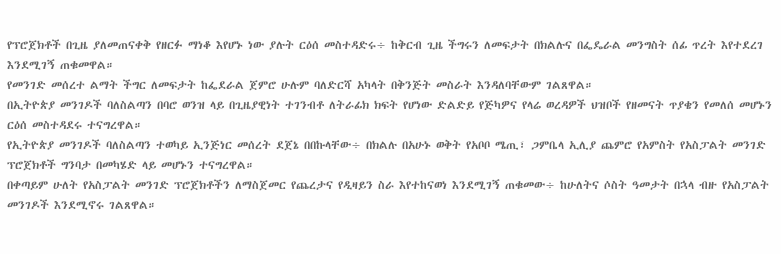የፕሮጀክቶች በጊዜ ያለመጠናቀቅ የዘርፉ ማነቆ እየሆኑ ነው ያሉት ርዕሰ መስተዳድሩ÷ ከቅርብ ጊዜ ችግሩን ለመፍታት በክልሉና በፌዴራል መንግስት ሰፊ ጥረት እየተደረገ እንደሚገኝ ጠቁመዋል።
የመንገድ መሰረተ ልማት ችግር ለመፍታት ከፌደራል ጀምሮ ሁሉም ባለድርሻ አካላት በቅንጅት መስራት እንዳለባቸውም ገልጸዋል።
በኢትዮጵያ መንገዶች ባለስልጣን በባሮ ወንዝ ላይ በጊዜያዊነት ተገንብቶ ለትራፊክ ክፍት የሆነው ድልድይ የጅካዎና የላሬ ወረዳዎች ህዝቦች የዘመናት ጥያቄን የመለሰ መሆኑን ርዕሰ መስተዳደሩ ተናግረዋል።
የኢትዮጵያ መንገዶች ባለስልጣን ተወካይ ኢንጅነር መሰረት ደጀኔ በበኩላቸው÷ በክልሉ በአሁኑ ወቅት የአቦቦ ሜጢ፣ ጋምቤላ ኢሊያ ጨምሮ የአምስት የአስፓልት መንገድ ፕሮጀክቶች ግንባታ በመካሄድ ላይ መሆኑን ተናግረዋል።
በቀጣይም ሁለት የአስፓልት መንገድ ፕሮጀክቶችን ለማስጀመር የጨረታና የዲዛይን ስራ እየተከናወነ እንደሚገኝ ጠቁመው÷ ከሁለትና ሶስት ዓመታት በኋላ ብዙ የአስፓልት መንገዶች እንደሚኖሩ ገልጸዋል።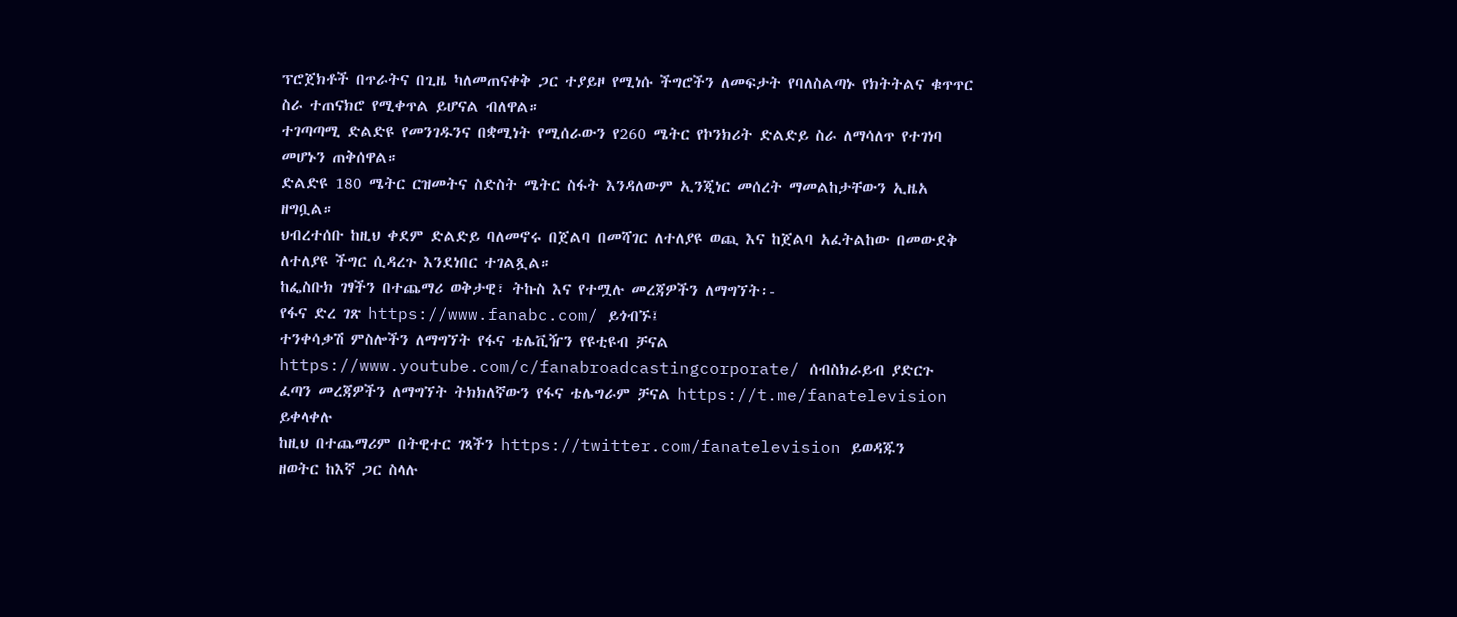ፕሮጀክቶች በጥራትና በጊዜ ካለመጠናቀቅ ጋር ተያይዞ የሚነሱ ችግሮችን ለመፍታት የባለስልጣኑ የክትትልና ቁጥጥር ስራ ተጠናክሮ የሚቀጥል ይሆናል ብለዋል።
ተገጣጣሚ ድልድዩ የመንገዱንና በቋሚነት የሚሰራውን የ260 ሜትር የኮንክሪት ድልድይ ስራ ለማሳለጥ የተገነባ መሆኑን ጠቅሰዋል።
ድልድዩ 180 ሜትር ርዝመትና ስድስት ሜትር ስፋት እንዳለውም ኢንጂነር መሰረት ማመልከታቸውን ኢዜአ ዘግቧል።
ህብረተሰቡ ከዚህ ቀደም ድልድይ ባለመኖሩ በጀልባ በመሻገር ለተለያዩ ወጪ እና ከጀልባ አፈትልከው በመውደቅ ለተለያዩ ችግር ሲዳረጉ እንደነበር ተገልጿል።
ከፌስቡክ ገፃችን በተጨማሪ ወቅታዊ፣ ትኩስ እና የተሟሉ መረጃዎችን ለማግኘት፡-
የፋና ድረ ገጽ https://www.fanabc.com/ ይጎብኙ፤
ተንቀሳቃሽ ምስሎችን ለማግኘት የፋና ቴሌቪዥን የዩቲዩብ ቻናል https://www.youtube.com/c/fanabroadcastingcorporate/ ሰብስክራይብ ያድርጉ
ፈጣን መረጃዎችን ለማግኘት ትክክለኛውን የፋና ቴሌግራም ቻናል https://t.me/fanatelevision ይቀላቀሉ
ከዚህ በተጨማሪም በትዊተር ገጻችን https://twitter.com/fanatelevision ይወዳጁን
ዘወትር ከእኛ ጋር ስላሉ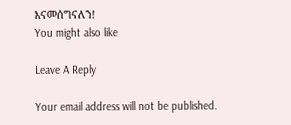እናመሰግናለን!
You might also like

Leave A Reply

Your email address will not be published.